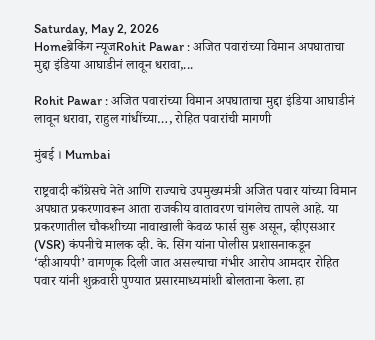Saturday, May 2, 2026
Homeब्रेकिंग न्यूजRohit Pawar : अजित पवारांच्या विमान अपघाताचा मुद्दा इंडिया आघाडीनं लावून धरावा,...

Rohit Pawar : अजित पवारांच्या विमान अपघाताचा मुद्दा इंडिया आघाडीनं लावून धरावा, राहुल गांधींच्या…, रोहित पवारांची मागणी

मुंबई । Mumbai

राष्ट्रवादी काँग्रेसचे नेते आणि राज्याचे उपमुख्यमंत्री अजित पवार यांच्या विमान अपघात प्रकरणावरून आता राजकीय वातावरण चांगलेच तापले आहे. या प्रकरणातील चौकशीच्या नावाखाली केवळ फार्स सुरू असून, व्हीएसआर (VSR) कंपनीचे मालक व्ही. के. सिंग यांना पोलीस प्रशासनाकडून ‘व्हीआयपी’ वागणूक दिली जात असल्याचा गंभीर आरोप आमदार रोहित पवार यांनी शुक्रवारी पुण्यात प्रसारमाध्यमांशी बोलताना केला. हा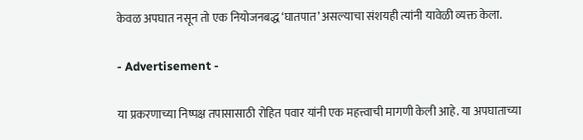केवळ अपघात नसून तो एक नियोजनबद्ध ‘घातपात’ असल्याचा संशयही त्यांनी यावेळी व्यक्त केला.

- Advertisement -

या प्रकरणाच्या निष्पक्ष तपासासाठी रोहित पवार यांनी एक महत्त्वाची मागणी केली आहे. या अपघाताच्या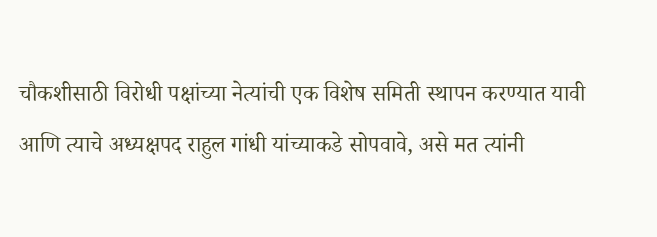चौकशीसाठी विरोधी पक्षांच्या नेत्यांची एक विशेष समिती स्थापन करण्यात यावी आणि त्याचे अध्यक्षपद राहुल गांधी यांच्याकडे सोपवावे, असे मत त्यांनी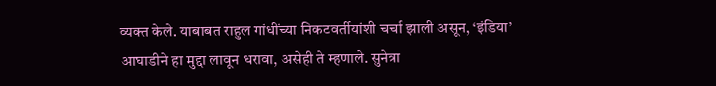व्यक्त केले. याबाबत राहुल गांधींच्या निकटवर्तीयांशी चर्चा झाली असून, ‘इंडिया’ आघाडीने हा मुद्दा लावून धरावा, असेही ते म्हणाले. सुनेत्रा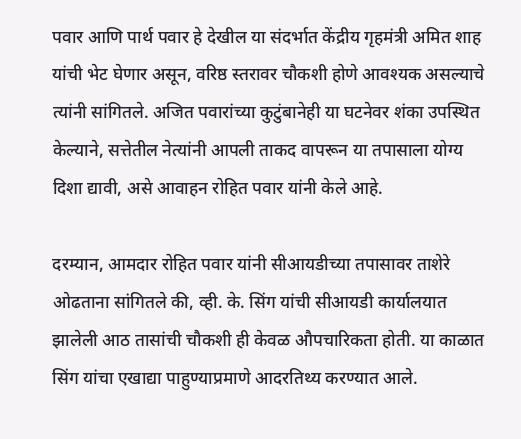पवार आणि पार्थ पवार हे देखील या संदर्भात केंद्रीय गृहमंत्री अमित शाह यांची भेट घेणार असून, वरिष्ठ स्तरावर चौकशी होणे आवश्यक असल्याचे त्यांनी सांगितले. अजित पवारांच्या कुटुंबानेही या घटनेवर शंका उपस्थित केल्याने, सत्तेतील नेत्यांनी आपली ताकद वापरून या तपासाला योग्य दिशा द्यावी, असे आवाहन रोहित पवार यांनी केले आहे.

दरम्यान, आमदार रोहित पवार यांनी सीआयडीच्या तपासावर ताशेरे ओढताना सांगितले की, व्ही. के. सिंग यांची सीआयडी कार्यालयात झालेली आठ तासांची चौकशी ही केवळ औपचारिकता होती. या काळात सिंग यांचा एखाद्या पाहुण्याप्रमाणे आदरतिथ्य करण्यात आले.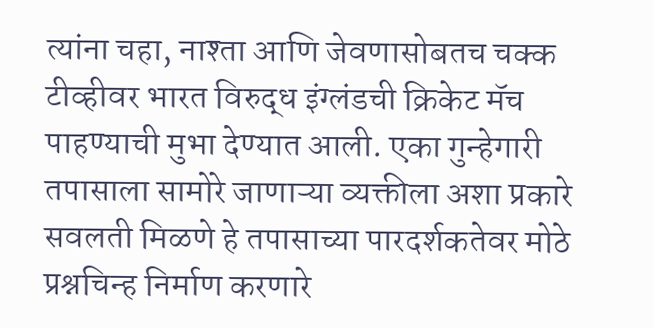त्यांना चहा, नाश्ता आणि जेवणासोबतच चक्क टीव्हीवर भारत विरुद्ध इंग्लंडची क्रिकेट मॅच पाहण्याची मुभा देण्यात आली. एका गुन्हेगारी तपासाला सामोरे जाणाऱ्या व्यक्तीला अशा प्रकारे सवलती मिळणे हे तपासाच्या पारदर्शकतेवर मोठे प्रश्नचिन्ह निर्माण करणारे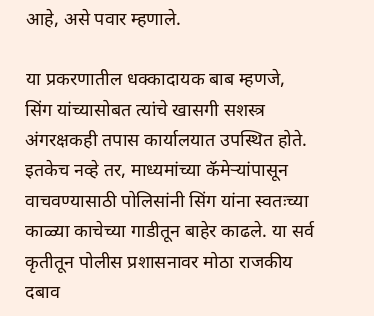आहे, असे पवार म्हणाले.

या प्रकरणातील धक्कादायक बाब म्हणजे, सिंग यांच्यासोबत त्यांचे खासगी सशस्त्र अंगरक्षकही तपास कार्यालयात उपस्थित होते. इतकेच नव्हे तर, माध्यमांच्या कॅमेऱ्यांपासून वाचवण्यासाठी पोलिसांनी सिंग यांना स्वतःच्या काळ्या काचेच्या गाडीतून बाहेर काढले. या सर्व कृतीतून पोलीस प्रशासनावर मोठा राजकीय दबाव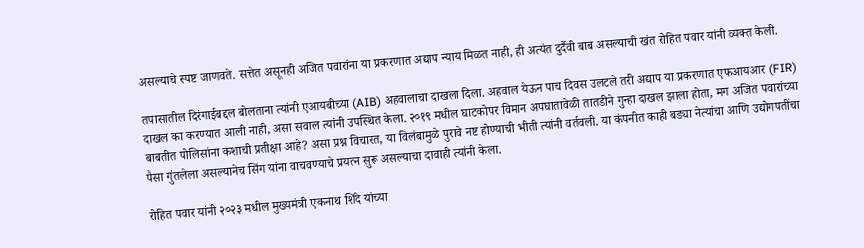असल्याचे स्पष्ट जाणवते. सत्तेत असूनही अजित पवारांना या प्रकरणात अद्याप न्याय मिळत नाही, ही अत्यंत दुर्दैवी बाब असल्याची खंत रोहित पवार यांनी व्यक्त केली.

तपासातील दिरंगाईबद्दल बोलताना त्यांनी एआयबीच्या (AIB) अहवालाचा दाखला दिला. अहवाल येऊन पाच दिवस उलटले तरी अद्याप या प्रकरणात एफआयआर (FIR) दाखल का करण्यात आली नाही, असा सवाल त्यांनी उपस्थित केला. २०१९ मधील घाटकोपर विमान अपघातावेळी तातडीने गुन्हा दाखल झाला होता, मग अजित पवारांच्या बाबतीत पोलिसांना कशाची प्रतीक्षा आहे? असा प्रश्न विचारत, या विलंबामुळे पुरावे नष्ट होण्याची भीती त्यांनी वर्तवली. या कंपनीत काही बड्या नेत्यांचा आणि उद्योगपतींचा पैसा गुंतलेला असल्यानेच सिंग यांना वाचवण्याचे प्रयत्न सुरू असल्याचा दावाही त्यांनी केला.

रोहित पवार यांनी २०२३ मधील मुख्यमंत्री एकनाथ शिंदे यांच्या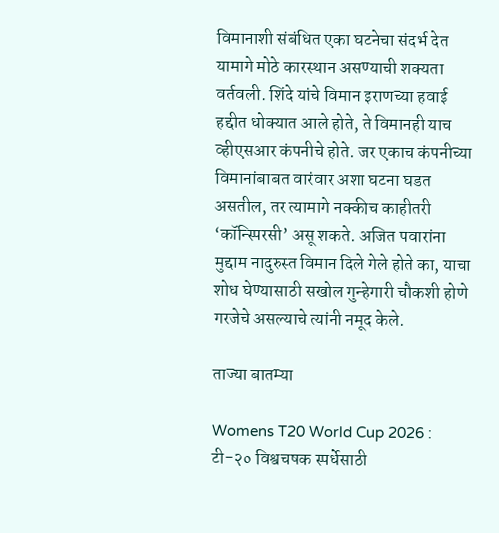विमानाशी संबंधित एका घटनेचा संदर्भ देत यामागे मोठे कारस्थान असण्याची शक्यता वर्तवली. शिंदे यांचे विमान इराणच्या हवाई हद्दीत धोक्यात आले होते, ते विमानही याच व्हीएसआर कंपनीचे होते. जर एकाच कंपनीच्या विमानांबाबत वारंवार अशा घटना घडत असतील, तर त्यामागे नक्कीच काहीतरी ‘कॉन्स्पिरसी’ असू शकते. अजित पवारांना मुद्दाम नादुरुस्त विमान दिले गेले होते का, याचा शोध घेण्यासाठी सखोल गुन्हेगारी चौकशी होणे गरजेचे असल्याचे त्यांनी नमूद केले.

ताज्या बातम्या

Womens T20 World Cup 2026 : टी-२० विश्वचषक स्पर्धेसाठी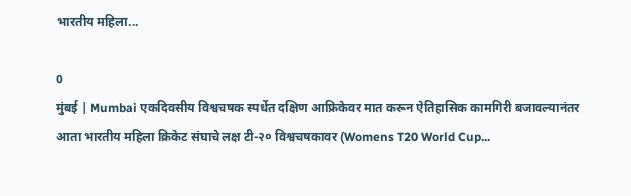भारतीय महिला...

0
मुंबई | Mumbai एकदिवसीय विश्वचषक स्पर्धेत दक्षिण आफ्रिकेवर मात करून ऐतिहासिक कामगिरी बजावल्यानंतर आता भारतीय महिला क्रिकेट संघाचे लक्ष टी-२० विश्वचषकावर (Womens T20 World Cup...